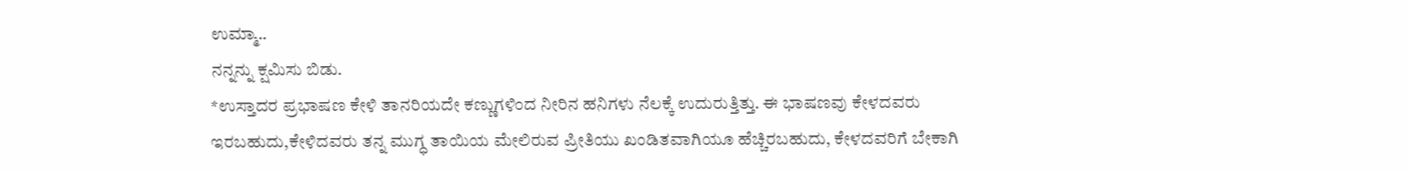ಉಮ್ಮಾ..
ನನ್ನನ್ನು ಕ್ಷಮಿಸು ಬಿಡು.
*ಉಸ್ತಾದರ ಪ್ರಭಾಷಣ ಕೇಳಿ ತಾನರಿಯದೇ ಕಣ್ಣುಗಳಿಂದ ನೀರಿನ ಹನಿಗಳು ನೆಲಕ್ಕೆ ಉದುರುತ್ತಿತ್ತು. ಈ ಭಾಷಣವು ಕೇಳದವರು ಇರಬಹುದು,ಕೇಳಿದವರು ತನ್ನ ಮುಗ್ಧ ತಾಯಿಯ ಮೇಲಿರುವ ಪ್ರೀತಿಯು ಖಂಡಿತವಾಗಿಯೂ ಹೆಚ್ಚಿರಬಹುದು, ಕೇಳದವರಿಗೆ ಬೇಕಾಗಿ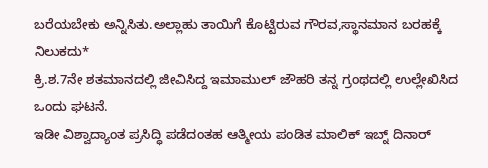ಬರೆಯಬೇಕು ಅನ್ನಿಸಿತು.ಅಲ್ಲಾಹು ತಾಯಿಗೆ ಕೊಟ್ಟಿರುವ ಗೌರವ,ಸ್ಥಾನಮಾನ ಬರಹಕ್ಕೆ ನಿಲುಕದು*
ಕ್ರಿ.ಶ.7ನೇ ಶತಮಾನದಲ್ಲಿ ಜೀವಿಸಿದ್ದ ಇಮಾಮುಲ್ ಜೌಹರಿ ತನ್ನ ಗ್ರಂಥದಲ್ಲಿ ಉಲ್ಲೇಖಿಸಿದ ಒಂದು ಘಟನೆ.
ಇಡೀ ವಿಶ್ವಾದ್ಯಾಂತ ಪ್ರಸಿದ್ಧಿ ಪಡೆದಂತಹ ಆತ್ಮೀಯ ಪಂಡಿತ ಮಾಲಿಕ್ ಇಬ್ನ್ ದಿನಾರ್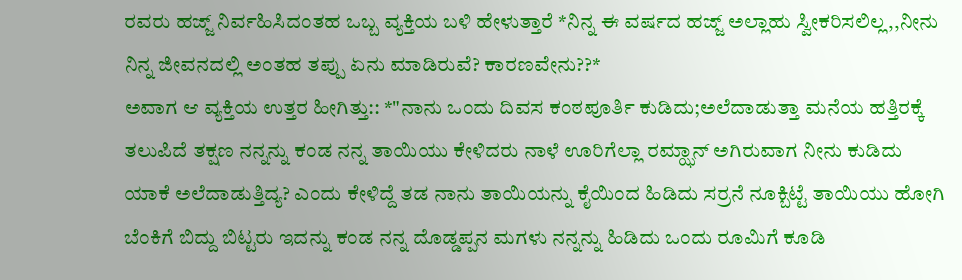ರವರು ಹಜ್ಜ್ ನಿರ್ವಹಿಸಿದಂತಹ ಒಬ್ಬ ವ್ಯಕ್ತಿಯ ಬಳಿ ಹೇಳುತ್ತಾರೆ *ನಿನ್ನ ಈ ವರ್ಷದ ಹಜ್ಜ್ ಅಲ್ಲಾಹು ಸ್ವೀಕರಿಸಲಿಲ್ಲ,,ನೀನು ನಿನ್ನ ಜೀವನದಲ್ಲಿ ಅಂತಹ ತಪ್ಪು ಏನು ಮಾಡಿರುವೆ? ಕಾರಣವೇನು??*
ಅವಾಗ ಆ ವ್ಯಕ್ತಿಯ ಉತ್ತರ ಹೀಗಿತ್ತು:: *"ನಾನು ಒಂದು ದಿವಸ ಕಂಠಪೂರ್ತಿ ಕುಡಿದು;ಅಲೆದಾಡುತ್ತಾ ಮನೆಯ ಹತ್ತಿರಕ್ಕೆ ತಲುಪಿದೆ ತಕ್ಷಣ ನನ್ನನ್ನು ಕಂಡ ನನ್ನ ತಾಯಿಯು ಕೇಳಿದರು ನಾಳೆ ಊರಿಗೆಲ್ಲಾ ರಮ್ಝಾನ್ ಅಗಿರುವಾಗ ನೀನು ಕುಡಿದು ಯಾಕೆ ಅಲೆದಾಡುತ್ತಿದ್ಯ? ಎಂದು ಕೇಳಿದ್ದೆ ತಡ ನಾನು ತಾಯಿಯನ್ನು ಕೈಯಿಂದ ಹಿಡಿದು ಸರ್ರನೆ ನೂಕ್ಬಿಟ್ಟೆ ತಾಯಿಯು ಹೋಗಿ ಬೆಂಕಿಗೆ ಬಿದ್ದು ಬಿಟ್ಟರು ಇದನ್ನು ಕಂಡ ನನ್ನ ದೊಡ್ಡಪ್ಪನ ಮಗಳು ನನ್ನನ್ನು ಹಿಡಿದು ಒಂದು ರೂಮಿಗೆ ಕೂಡಿ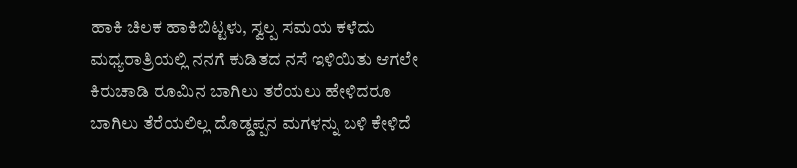ಹಾಕಿ ಚಿಲಕ ಹಾಕಿಬಿಟ್ಟಳು, ಸ್ವಲ್ಪ ಸಮಯ ಕಳೆದು ಮಧ್ಯರಾತ್ರಿಯಲ್ಲಿ ನನಗೆ ಕುಡಿತದ ನಸೆ ಇಳಿಯಿತು ಆಗಲೇ ಕಿರುಚಾಡಿ ರೂಮಿನ ಬಾಗಿಲು ತರೆಯಲು ಹೇಳಿದರೂ ಬಾಗಿಲು ತೆರೆಯಲಿಲ್ಲ ದೊಡ್ಡಪ್ಪನ ಮಗಳನ್ನು ಬಳಿ ಕೇಳಿದೆ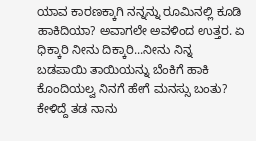ಯಾವ ಕಾರಣಕ್ಕಾಗಿ ನನ್ನನ್ನು ರೂಮಿನಲ್ಲಿ ಕೂಡಿ ಹಾಕಿದಿಯಾ? ಅವಾಗಲೇ ಅವಳಿಂದ ಉತ್ತರ. ಏ ಧಿಕ್ಕಾರಿ ನೀನು ದಿಕ್ಕಾರಿ...ನೀನು ನಿನ್ನ ಬಡಪಾಯಿ ತಾಯಿಯನ್ನು ಬೆಂಕಿಗೆ ಹಾಕಿ ಕೊಂದಿಯಲ್ವ ನಿನಗೆ ಹೇಗೆ ಮನಸ್ಸು ಬಂತು? ಕೇಳಿದ್ದೆ ತಡ ನಾನು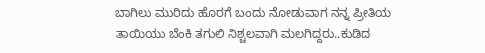ಬಾಗಿಲು ಮುರಿದು ಹೊರಗೆ ಬಂದು ನೋಡುವಾಗ ನನ್ನ ಪ್ರೀತಿಯ ತಾಯಿಯು ಬೆಂಕಿ ತಗುಲಿ ನಿಶ್ಚಲವಾಗಿ ಮಲಗಿದ್ದರು..ಕುಡಿದ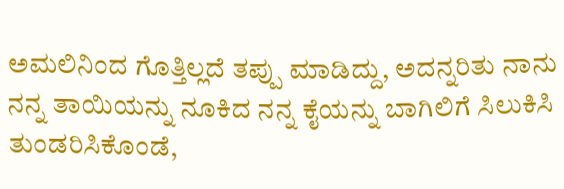ಅಮಲಿನಿಂದ ಗೊತ್ತಿಲ್ಲದೆ ತಪ್ಪು ಮಾಡಿದ್ದು, ಅದನ್ನರಿತು ನಾನು ನನ್ನ ತಾಯಿಯನ್ನು ನೂಕಿದ ನನ್ನ ಕೈಯನ್ನು ಬಾಗಿಲಿಗೆ ಸಿಲುಕಿಸಿ ತುಂಡರಿಸಿಕೊಂಡೆ,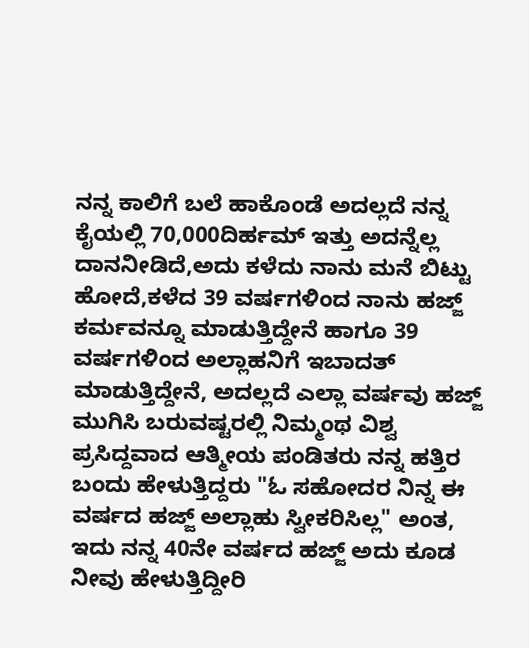ನನ್ನ ಕಾಲಿಗೆ ಬಲೆ ಹಾಕೊಂಡೆ ಅದಲ್ಲದೆ ನನ್ನ ಕೈಯಲ್ಲಿ 70,000ದಿರ್ಹಮ್ ಇತ್ತು ಅದನ್ನೆಲ್ಲ ದಾನನೀಡಿದೆ,ಅದು ಕಳೆದು ನಾನು ಮನೆ ಬಿಟ್ಟು ಹೋದೆ,ಕಳೆದ 39 ವರ್ಷಗಳಿಂದ ನಾನು ಹಜ್ಜ್ ಕರ್ಮವನ್ನೂ ಮಾಡುತ್ತಿದ್ದೇನೆ ಹಾಗೂ 39 ವರ್ಷಗಳಿಂದ ಅಲ್ಲಾಹನಿಗೆ ಇಬಾದತ್ ಮಾಡುತ್ತಿದ್ದೇನೆ, ಅದಲ್ಲದೆ ಎಲ್ಲಾ ವರ್ಷವು ಹಜ್ಜ್ ಮುಗಿಸಿ ಬರುವಷ್ಟರಲ್ಲಿ ನಿಮ್ಮಂಥ ವಿಶ್ವ ಪ್ರಸಿದ್ದವಾದ ಆತ್ಮೀಯ ಪಂಡಿತರು ನನ್ನ ಹತ್ತಿರ ಬಂದು ಹೇಳುತ್ತಿದ್ದರು "ಓ ಸಹೋದರ ನಿನ್ನ ಈ ವರ್ಷದ ಹಜ್ಜ್ ಅಲ್ಲಾಹು ಸ್ವೀಕರಿಸಿಲ್ಲ" ಅಂತ, ಇದು ನನ್ನ 40ನೇ ವರ್ಷದ ಹಜ್ಜ್ ಅದು ಕೂಡ ನೀವು ಹೇಳುತ್ತಿದ್ದೀರಿ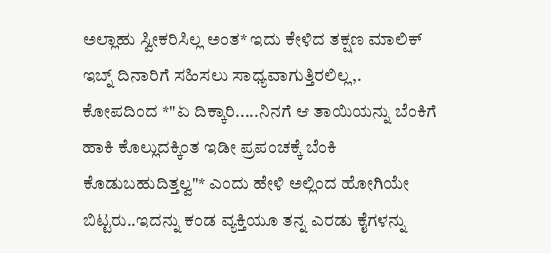ಅಲ್ಲಾಹು ಸ್ವೀಕರಿಸಿಲ್ಲ ಅಂತ* ಇದು ಕೇಳಿದ ತಕ್ಷಣ ಮಾಲಿಕ್ ಇಬ್ನ್ ದಿನಾರಿಗೆ ಸಹಿಸಲು ಸಾಧ್ಯವಾಗುತ್ತಿರಲಿಲ್ಲ,. ಕೋಪದಿಂದ *"ಏ ದಿಕ್ಕಾರಿ.....ನಿನಗೆ ಆ ತಾಯಿಯನ್ನು ಬೆಂಕಿಗೆ ಹಾಕಿ ಕೊಲ್ಲುದಕ್ಕಿಂತ ಇಡೀ ಪ್ರಪಂಚಕ್ಕೆ ಬೆಂಕಿ ಕೊಡುಬಹುದಿತ್ತಲ್ವ"* ಎಂದು ಹೇಳಿ ಅಲ್ಲಿಂದ ಹೋಗಿಯೇ ಬಿಟ್ಟರು..ಇದನ್ನು ಕಂಡ ವ್ಯಕ್ತಿಯೂ ತನ್ನ ಎರಡು ಕೈಗಳನ್ನು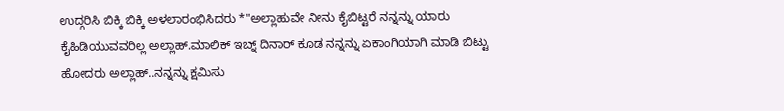ಉದ್ಗರಿಸಿ ಬಿಕ್ಕಿ ಬಿಕ್ಕಿ ಅಳಲಾರಂಭಿಸಿದರು *"ಅಲ್ಲಾಹುವೇ ನೀನು ಕೈಬಿಟ್ಟರೆ ನನ್ನನ್ನು ಯಾರು ಕೈಹಿಡಿಯುವವರಿಲ್ಲ ಅಲ್ಲಾಹ್.ಮಾಲಿಕ್ ಇಬ್ನ್ ದಿನಾರ್ ಕೂಡ ನನ್ನನ್ನು ಏಕಾಂಗಿಯಾಗಿ ಮಾಡಿ ಬಿಟ್ಟು ಹೋದರು ಅಲ್ಲಾಹ್..ನನ್ನನ್ನು ಕ್ಷಮಿಸು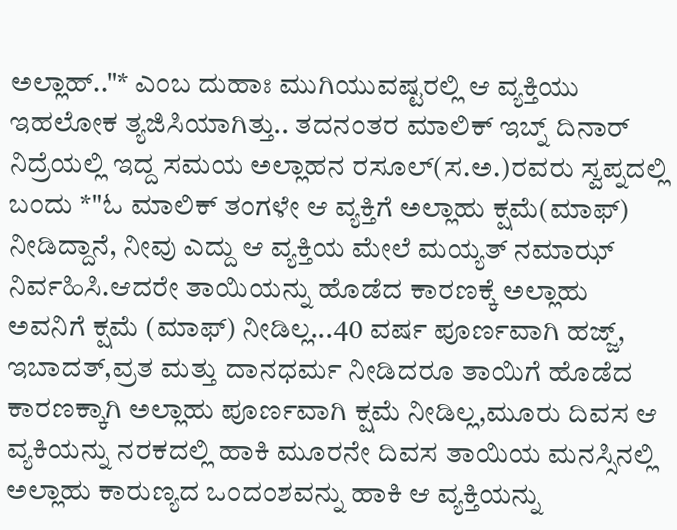ಅಲ್ಲಾಹ್.."* ಎಂಬ ದುಹಾಃ ಮುಗಿಯುವಷ್ಟರಲ್ಲಿ ಆ ವ್ಯಕ್ತಿಯು ಇಹಲೋಕ ತ್ಯಜಿಸಿಯಾಗಿತ್ತು.. ತದನಂತರ ಮಾಲಿಕ್ ಇಬ್ನ್ ದಿನಾರ್ ನಿದ್ರೆಯಲ್ಲಿ ಇದ್ದ ಸಮಯ ಅಲ್ಲಾಹನ ರಸೂಲ್(ಸ.ಅ.)ರವರು ಸ್ವಪ್ನದಲ್ಲಿ ಬಂದು *"ಓ ಮಾಲಿಕ್ ತಂಗಳೇ ಆ ವ್ಯಕ್ತಿಗೆ ಅಲ್ಲಾಹು ಕ್ಷಮೆ(ಮಾಫ್) ನೀಡಿದ್ದಾನೆ, ನೀವು ಎದ್ದು ಆ ವ್ಯಕ್ತಿಯ ಮೇಲೆ ಮಯ್ಯತ್ ನಮಾಝ್ ನಿರ್ವಹಿಸಿ.ಆದರೇ ತಾಯಿಯನ್ನು ಹೊಡೆದ ಕಾರಣಕ್ಕೆ ಅಲ್ಲಾಹು ಅವನಿಗೆ ಕ್ಷಮೆ (ಮಾಫ್) ನೀಡಿಲ್ಲ...40 ವರ್ಷ ಪೂರ್ಣವಾಗಿ ಹಜ್ಜ್, ಇಬಾದತ್,ವ್ರತ ಮತ್ತು ದಾನಧರ್ಮ ನೀಡಿದರೂ ತಾಯಿಗೆ ಹೊಡೆದ ಕಾರಣಕ್ಕಾಗಿ ಅಲ್ಲಾಹು ಪೂರ್ಣವಾಗಿ ಕ್ಷಮೆ ನೀಡಿಲ್ಲ,ಮೂರು ದಿವಸ ಆ ವ್ಯಕಿಯನ್ನು ನರಕದಲ್ಲಿ ಹಾಕಿ ಮೂರನೇ ದಿವಸ ತಾಯಿಯ ಮನಸ್ಸಿನಲ್ಲಿ ಅಲ್ಲಾಹು ಕಾರುಣ್ಯದ ಒಂದಂಶವನ್ನು ಹಾಕಿ ಆ ವ್ಯಕ್ತಿಯನ್ನು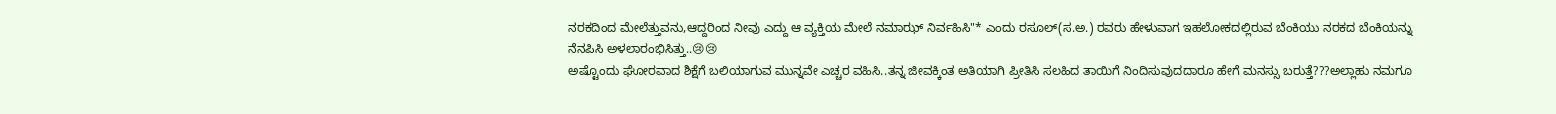ನರಕದಿಂದ ಮೇಲೆತ್ತುವನು,ಆದ್ದರಿಂದ ನೀವು ಎದ್ದು ಆ ವ್ಯಕ್ತಿಯ ಮೇಲೆ ನಮಾಝ್ ನಿರ್ವಹಿಸಿ"* ಎಂದು ರಸೂಲ್(ಸ.ಅ.) ರವರು ಹೇಳುವಾಗ ಇಹಲೋಕದಲ್ಲಿರುವ ಬೆಂಕಿಯು ನರಕದ ಬೆಂಕಿಯನ್ನು ನೆನಪಿಸಿ ಅಳಲಾರಂಭಿಸಿತ್ತು..😢😢
ಅಷ್ಟೊಂದು ಘೋರವಾದ ಶಿಕ್ಷೆಗೆ ಬಲಿಯಾಗುವ ಮುನ್ನವೇ ಎಚ್ಚರ ವಹಿಸಿ..ತನ್ನ ಜೀವಕ್ಕಿಂತ ಅತಿಯಾಗಿ ಪ್ರೀತಿಸಿ ಸಲಹಿದ ತಾಯಿಗೆ ನಿಂದಿಸುವುದದಾರೂ ಹೇಗೆ ಮನಸ್ಸು ಬರುತ್ತೆ???ಅಲ್ಲಾಹು ನಮಗೂ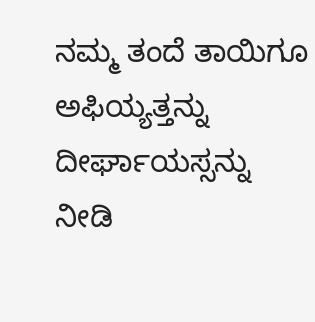ನಮ್ಮ ತಂದೆ ತಾಯಿಗೂ ಅಫಿಯ್ಯತ್ತನ್ನು ದೀರ್ಘಾಯಸ್ಸನ್ನು ನೀಡಿ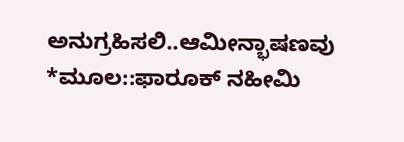ಅನುಗ್ರಹಿಸಲಿ..ಆಮೀನ್ಭಾಷಣವು *ಮೂಲ::ಫಾರೂಕ್ ನಹೀಮಿ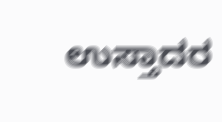ಉಸ್ತಾದರ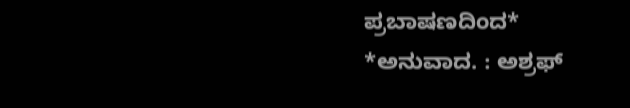ಪ್ರಬಾಷಣದಿಂದ*
*ಅನುವಾದ. : ಅಶ್ರಫ್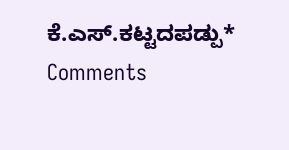ಕೆ.ಎಸ್.ಕಟ್ಟದಪಡ್ಪು*
Comments